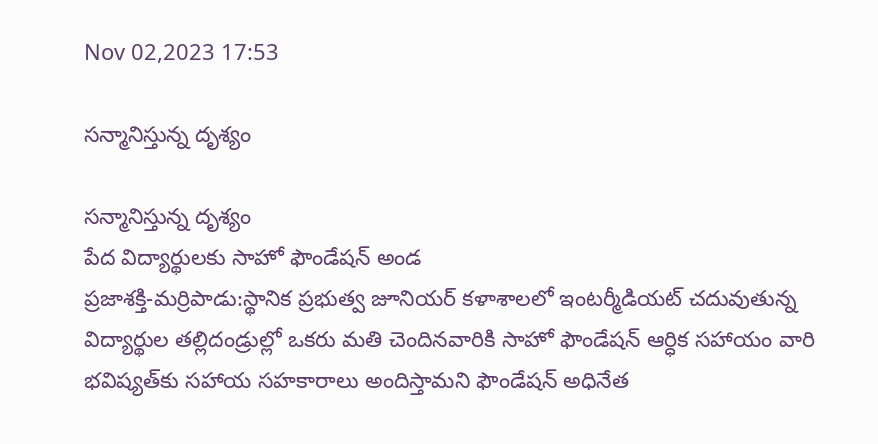Nov 02,2023 17:53

సన్మానిస్తున్న దృశ్యం

సన్మానిస్తున్న దృశ్యం
పేద విద్యార్థులకు సాహో ఫౌండేషన్‌ అండ
ప్రజాశక్తి-మర్రిపాడు:స్థానిక ప్రభుత్వ జూనియర్‌ కళాశాలలో ఇంటర్మీడియట్‌ చదువుతున్న విద్యార్థుల తల్లిదండ్రుల్లో ఒకరు మతి చెందినవారికి సాహో ఫౌండేషన్‌ ఆర్ధిక సహాయం వారి భవిష్యత్‌కు సహాయ సహకారాలు అందిస్తామని ఫౌండేషన్‌ అధినేత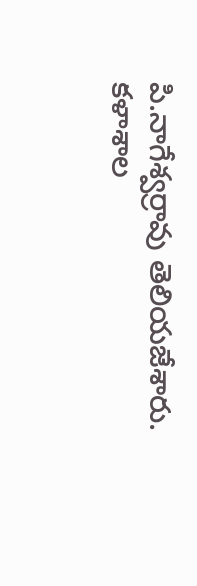పి.నాగేశ్వర్రావు తెలియజేశారు. కళాశాల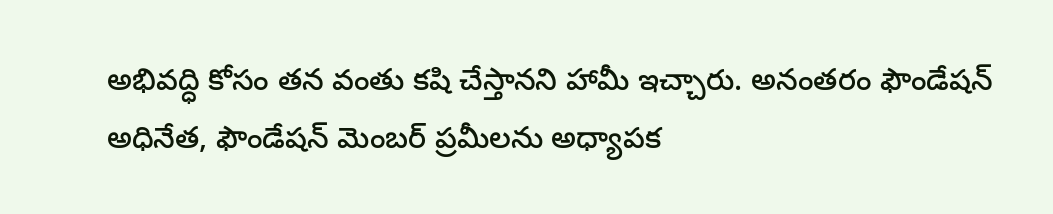అభివద్ధి కోసం తన వంతు కషి చేస్తానని హామీ ఇచ్చారు. అనంతరం ఫౌండేషన్‌ అధినేత, ఫౌండేషన్‌ మెంబర్‌ ప్రమీలను అధ్యాపక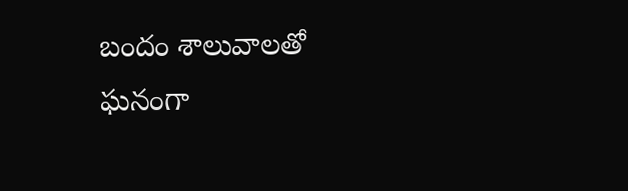బందం శాలువాలతో ఘనంగా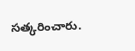సత్కరించారు.